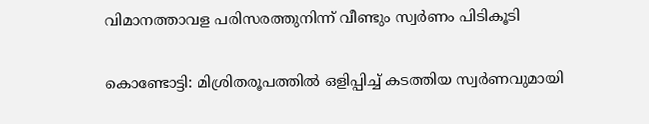വിമാനത്താവള പരിസരത്തുനിന്ന് വീണ്ടും സ്വര്‍ണം പിടികൂടി

കൊണ്ടോട്ടി: മിശ്രിതരൂപത്തില്‍ ഒളിപ്പിച്ച് കടത്തിയ സ്വര്‍ണവുമായി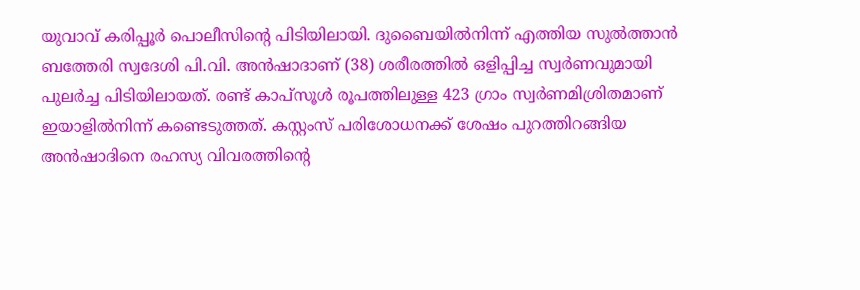യുവാവ് കരിപ്പൂർ പൊലീസിന്‍റെ പിടിയിലായി. ദുബൈയില്‍നിന്ന് എത്തിയ സുല്‍ത്താന്‍ ബത്തേരി സ്വദേശി പി.വി. അന്‍ഷാദാണ് (38) ശരീരത്തില്‍ ഒളിപ്പിച്ച സ്വര്‍ണവുമായി പുലര്‍ച്ച പിടിയിലായത്. രണ്ട് കാപ്സൂള്‍ രൂപത്തിലുള്ള 423 ഗ്രാം സ്വര്‍ണമിശ്രിതമാണ് ഇയാളില്‍നിന്ന് കണ്ടെടുത്തത്. കസ്റ്റംസ് പരിശോധനക്ക് ശേഷം പുറത്തിറങ്ങിയ അന്‍ഷാദിനെ രഹസ്യ വിവരത്തിന്‍റെ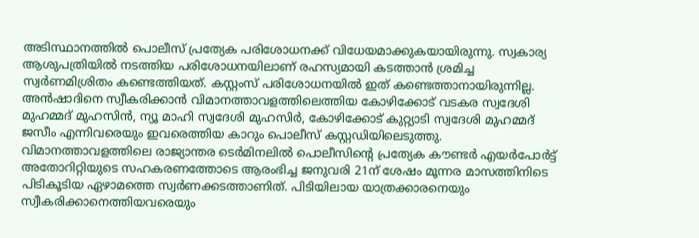അടിസ്ഥാനത്തില്‍ പൊലീസ് പ്രത്യേക പരിശോധനക്ക് വിധേയമാക്കുകയായിരുന്നു. സ്വകാര്യ ആശുപത്രിയില്‍ നടത്തിയ പരിശോധനയിലാണ് രഹസ്യമായി കടത്താന്‍ ശ്രമിച്ച സ്വര്‍ണമിശ്രിതം കണ്ടെത്തിയത്. കസ്റ്റംസ് പരിശോധനയില്‍ ഇത് കണ്ടെത്താനായിരുന്നില്ല. അന്‍ഷാദിനെ സ്വീകരിക്കാന്‍ വിമാനത്താവളത്തിലെത്തിയ കോഴിക്കോട് വടകര സ്വദേശി മുഹമ്മദ് മുഹസിന്‍, ന്യൂ മാഹി സ്വദേശി മുഹസിര്‍, കോഴിക്കോട് കുറ്റ്യാടി സ്വദേശി മുഹമ്മദ് ജസീം എന്നിവരെയും ഇവരെത്തിയ കാറും പൊലീസ് കസ്റ്റഡിയിലെടുത്തു. വിമാനത്താവളത്തിലെ രാജ്യാന്തര ടെര്‍മിനലില്‍ പൊലീസിന്‍റെ പ്രത്യേക കൗണ്ടര്‍ എയര്‍പോര്‍ട്ട് അതോറിറ്റിയുടെ സഹകരണത്തോടെ ആരംഭിച്ച ജനുവരി 21ന് ശേഷം മൂന്നര മാസത്തിനിടെ പിടികൂടിയ ഏഴാമത്തെ സ്വര്‍ണക്കടത്താണിത്. പിടിയിലായ യാത്രക്കാരനെയും സ്വീകരിക്കാനെത്തിയവരെയും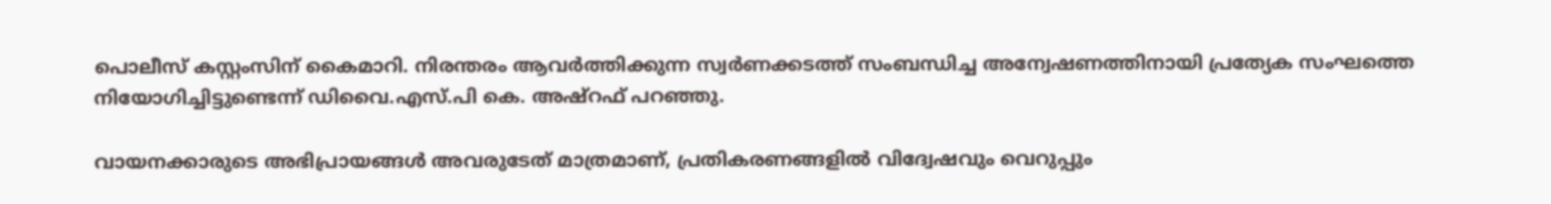പൊലീസ് കസ്റ്റംസിന് കൈമാറി. നിരന്തരം ആവര്‍ത്തിക്കുന്ന സ്വര്‍ണക്കടത്ത് സംബന്ധിച്ച അന്വേഷണത്തിനായി പ്രത്യേക സംഘത്തെ നിയോഗിച്ചിട്ടുണ്ടെന്ന് ഡിവൈ.എസ്.പി കെ. അഷ്‌റഫ് പറഞ്ഞു.

വായനക്കാരുടെ അഭിപ്രായങ്ങള്‍ അവരുടേത് മാത്രമാണ്, പ്രതികരണങ്ങളിൽ വിദ്വേഷവും വെറുപ്പും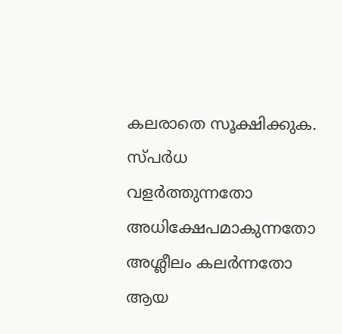കലരാതെ സൂക്ഷിക്കുക. സ്പർധ വളർത്തുന്നതോ അധിക്ഷേപമാകുന്നതോ അശ്ലീലം കലർന്നതോ ആയ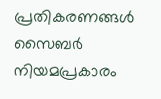പ്രതികരണങ്ങൾ സൈബർ നിയമപ്രകാരം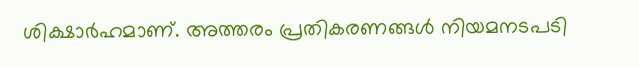ശിക്ഷാർഹമാണ്. അത്തരം പ്രതികരണങ്ങൾ നിയമനടപടി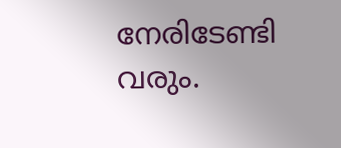നേരിടേണ്ടി വരും.